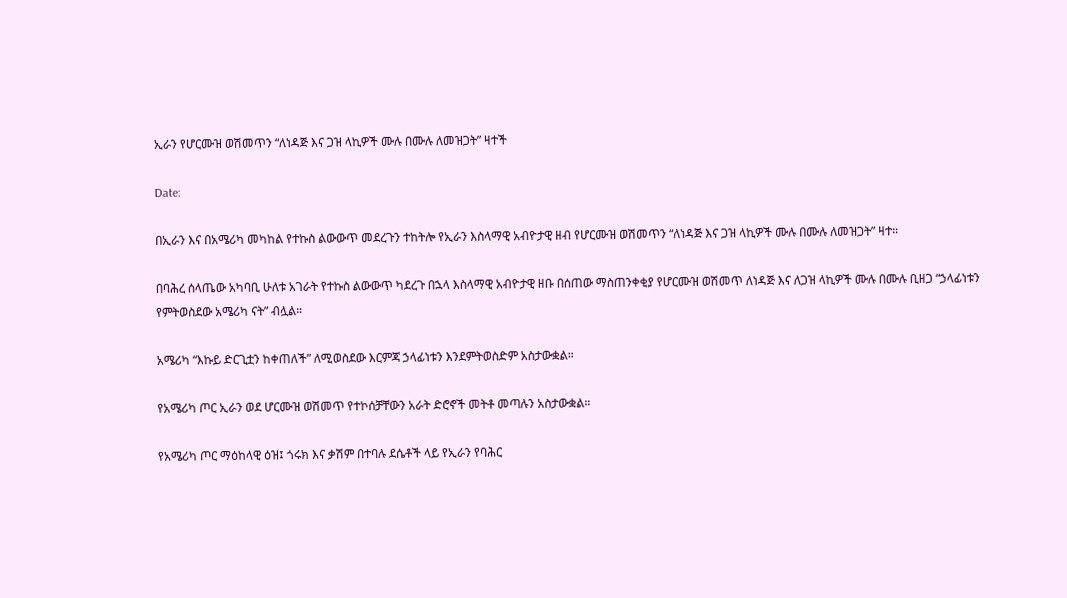ኢራን የሆርሙዝ ወሽመጥን “ለነዳጅ እና ጋዝ ላኪዎች ሙሉ በሙሉ ለመዝጋት” ዛተች

Date:

በኢራን እና በአሜሪካ መካከል የተኩስ ልውውጥ መደረጉን ተከትሎ የኢራን እስላማዊ አብዮታዊ ዘብ የሆርሙዝ ወሽመጥን “ለነዳጅ እና ጋዝ ላኪዎች ሙሉ በሙሉ ለመዝጋት” ዛተ።

በባሕረ ሰላጤው አካባቢ ሁለቱ አገራት የተኩስ ልውውጥ ካደረጉ በኋላ እስላማዊ አብዮታዊ ዘቡ በሰጠው ማስጠንቀቂያ የሆርሙዝ ወሽመጥ ለነዳጅ እና ለጋዝ ላኪዎች ሙሉ በሙሉ ቢዘጋ “ኃላፊነቱን የምትወስደው አሜሪካ ናት” ብሏል።

አሜሪካ “እኩይ ድርጊቷን ከቀጠለች” ለሚወስደው እርምጃ ኃላፊነቱን እንደምትወስድም አስታውቋል።

የአሜሪካ ጦር ኢራን ወደ ሆርሙዝ ወሽመጥ የተኮሰቻቸውን አራት ድሮኖች መትቶ መጣሉን አስታውቋል።

የአሜሪካ ጦር ማዕከላዊ ዕዝ፤ ጎሩክ እና ቃሽም በተባሉ ደሴቶች ላይ የኢራን የባሕር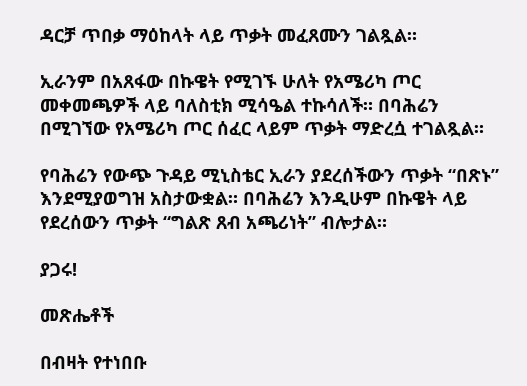ዳርቻ ጥበቃ ማዕከላት ላይ ጥቃት መፈጸሙን ገልጿል።

ኢራንም በአጸፋው በኩዌት የሚገኙ ሁለት የአሜሪካ ጦር መቀመጫዎች ላይ ባለስቲክ ሚሳዔል ተኩሳለች። በባሕሬን በሚገኘው የአሜሪካ ጦር ሰፈር ላይም ጥቃት ማድረሷ ተገልጿል።

የባሕሬን የውጭ ጉዳይ ሚኒስቴር ኢራን ያደረሰችውን ጥቃት “በጽኑ” እንደሚያወግዝ አስታውቋል። በባሕሬን እንዲሁም በኩዌት ላይ የደረሰውን ጥቃት “ግልጽ ጸብ አጫሪነት” ብሎታል።

ያጋሩ!

መጽሔቶች

በብዛት የተነበቡ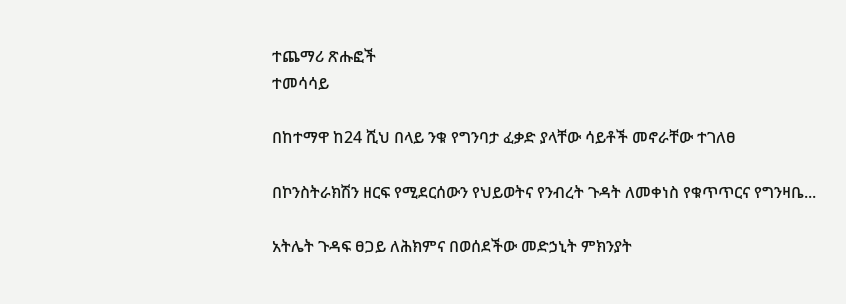ተጨማሪ ጽሑፎች
ተመሳሳይ

በከተማዋ ከ24 ሺህ በላይ ንቁ የግንባታ ፈቃድ ያላቸው ሳይቶች መኖራቸው ተገለፀ

በኮንስትራክሽን ዘርፍ የሚደርሰውን የህይወትና የንብረት ጉዳት ለመቀነስ የቁጥጥርና የግንዛቤ...

አትሌት ጉዳፍ ፀጋይ ለሕክምና በወሰደችው መድኃኒት ምክንያት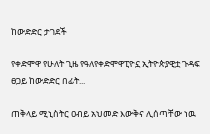ከውድድር ታገደች

የቀድሞዋ የሁለት ጊዜ የዓለየቀድሞዋፒዮኗ ኢትዮጵያዊቷ ጉዳፍ ፀጋይ ከውድድር በፊት...

ጠቅላይ ሚኒስትር ዐብይ አህመድ እውቅና ሊሰጣቸው ነዉ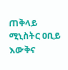ጠቅላይ ሚኒስትር ዐቢይ እውቅና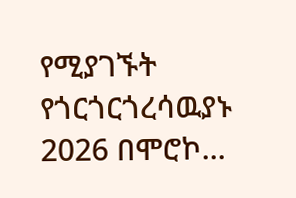የሚያገኙት የጎርጎርጎረሳዉያኑ 2026 በሞሮኮ...